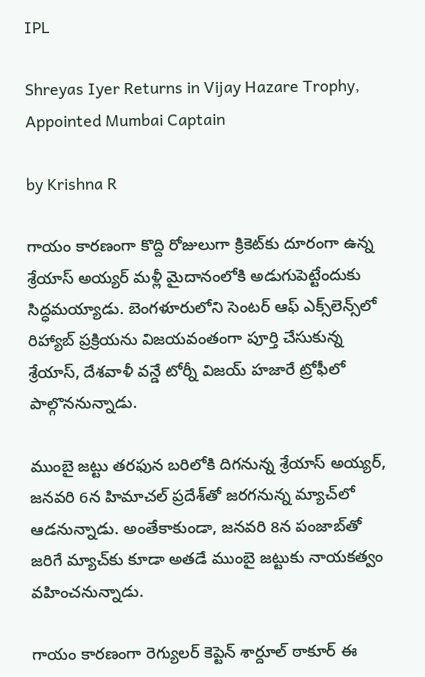IPL

Shreyas Iyer Returns in Vijay Hazare Trophy, Appointed Mumbai Captain

by Krishna R

గాయం కారణంగా కొద్ది రోజులుగా క్రికెట్‌కు దూరంగా ఉన్న శ్రేయాస్ అయ్యర్ మళ్లీ మైదానంలోకి అడుగుపెట్టేందుకు సిద్ధమయ్యాడు. బెంగళూరులోని సెంటర్ ఆఫ్ ఎక్స్‌లెన్స్‌లో రిహ్యాబ్ ప్రక్రియను విజయవంతంగా పూర్తి చేసుకున్న శ్రేయాస్, దేశవాళీ వన్డే టోర్నీ విజయ్ హజారే ట్రోఫీలో పాల్గొననున్నాడు.

ముంబై జట్టు తరఫున బరిలోకి దిగనున్న శ్రేయాస్ అయ్యర్, జనవరి 6న హిమాచల్ ప్రదేశ్‌తో జరగనున్న మ్యాచ్‌లో ఆడనున్నాడు. అంతేకాకుండా, జనవరి 8న పంజాబ్‌తో జరిగే మ్యాచ్‌కు కూడా అతడే ముంబై జట్టుకు నాయకత్వం వహించనున్నాడు.

గాయం కారణంగా రెగ్యులర్ కెప్టెన్ శార్దూల్ ఠాకూర్ ఈ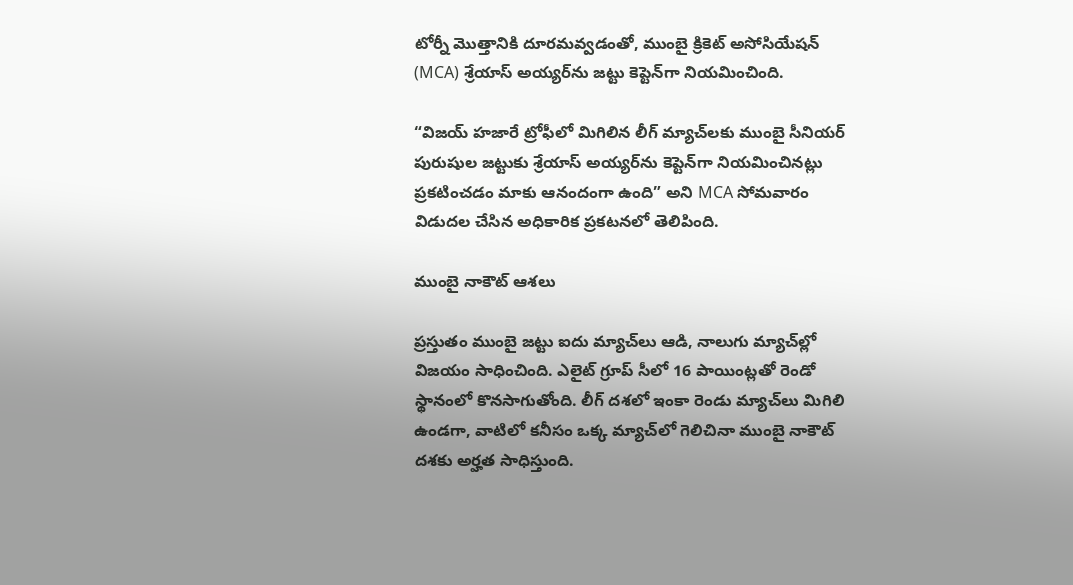టోర్నీ మొత్తానికి దూరమవ్వడంతో, ముంబై క్రికెట్ అసోసియేషన్ (MCA) శ్రేయాస్ అయ్యర్‌ను జట్టు కెప్టెన్‌గా నియమించింది.

“విజయ్ హజారే ట్రోఫీలో మిగిలిన లీగ్ మ్యాచ్‌లకు ముంబై సీనియర్ పురుషుల జట్టుకు శ్రేయాస్ అయ్యర్‌ను కెప్టెన్‌గా నియమించినట్లు ప్రకటించడం మాకు ఆనందంగా ఉంది” అని MCA సోమవారం విడుదల చేసిన అధికారిక ప్రకటనలో తెలిపింది.

ముంబై నాకౌట్ ఆశలు

ప్రస్తుతం ముంబై జట్టు ఐదు మ్యాచ్‌లు ఆడి, నాలుగు మ్యాచ్‌ల్లో విజయం సాధించింది. ఎలైట్ గ్రూప్ సీలో 16 పాయింట్లతో రెండో స్థానంలో కొనసాగుతోంది. లీగ్ దశలో ఇంకా రెండు మ్యాచ్‌లు మిగిలి ఉండగా, వాటిలో కనీసం ఒక్క మ్యాచ్‌లో గెలిచినా ముంబై నాకౌట్ దశకు అర్హత సాధిస్తుంది.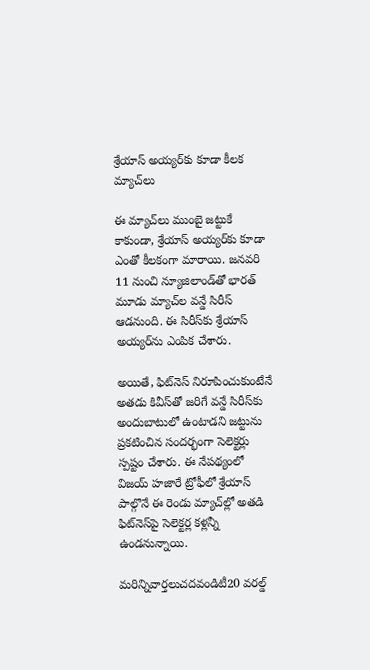శ్రేయాస్ అయ్యర్‌కు కూడా కీలక మ్యాచ్‌లు

ఈ మ్యాచ్‌లు ముంబై జట్టుకే కాకుండా, శ్రేయాస్ అయ్యర్‌కు కూడా ఎంతో కీలకంగా మారాయి. జనవరి 11 నుంచి న్యూజిలాండ్‌తో భారత్ మూడు మ్యాచ్‌ల వన్డే సిరీస్ ఆడనుంది. ఈ సిరీస్‌కు శ్రేయాస్ అయ్యర్‌ను ఎంపిక చేశారు.

అయితే, ఫిట్‌నెస్ నిరూపించుకుంటేనే అతడు కివీస్‌తో జరిగే వన్డే సిరీస్‌కు అందుబాటులో ఉంటాడని జట్టును ప్రకటించిన సందర్భంగా సెలెక్టర్లు స్పష్టం చేశారు. ఈ నేపథ్యంలో విజయ్ హజారే ట్రోఫీలో శ్రేయాస్ పాల్గొనే ఈ రెండు మ్యాచ్‌ల్లో అతడి ఫిట్‌నెస్‌పై సెలెక్టర్ల కళ్లన్నీ ఉండనున్నాయి.

మరిన్నివార్తలుచదవండిటీ20 వరల్డ్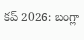కప్ 2026: బంగ్లా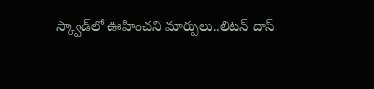స్క్వాడ్‌లో ఊహించని మార్పులు..లిటన్ దాస్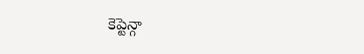కెప్టెన్గా